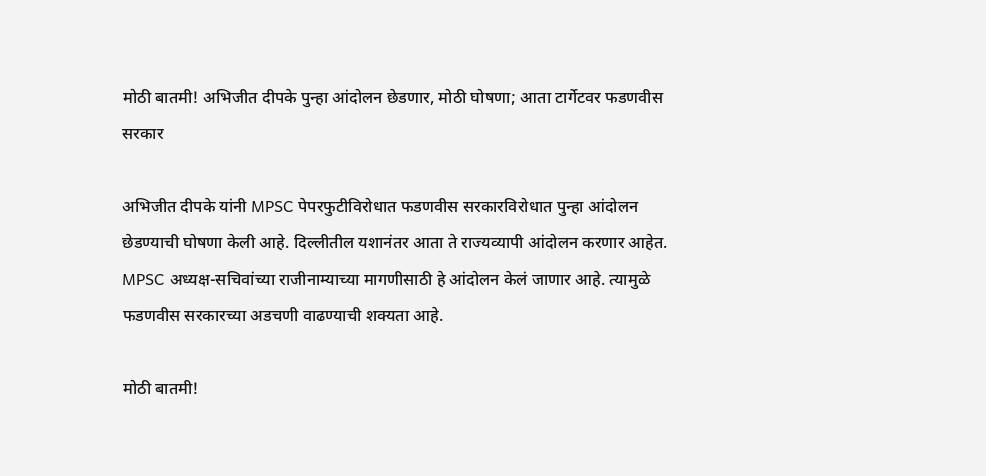मोठी बातमी! अभिजीत दीपके पुन्हा आंदोलन छेडणार, मोठी घोषणा; आता टार्गेटवर फडणवीस सरकार

अभिजीत दीपके यांनी MPSC पेपरफुटीविरोधात फडणवीस सरकारविरोधात पुन्हा आंदोलन छेडण्याची घोषणा केली आहे. दिल्लीतील यशानंतर आता ते राज्यव्यापी आंदोलन करणार आहेत. MPSC अध्यक्ष-सचिवांच्या राजीनाम्याच्या मागणीसाठी हे आंदोलन केलं जाणार आहे. त्यामुळे फडणवीस सरकारच्या अडचणी वाढण्याची शक्यता आहे.

मोठी बातमी!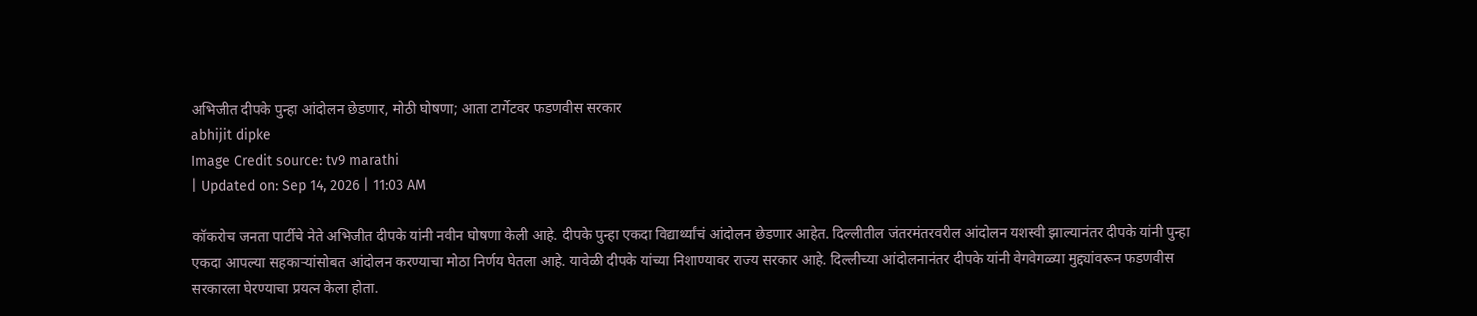अभिजीत दीपके पुन्हा आंदोलन छेडणार, मोठी घोषणा; आता टार्गेटवर फडणवीस सरकार
abhijit dipke
Image Credit source: tv9 marathi
| Updated on: Sep 14, 2026 | 11:03 AM

कॉकरोच जनता पार्टीचे नेते अभिजीत दीपके यांनी नवीन घोषणा केली आहे. दीपके पुन्हा एकदा विद्यार्थ्यांचं आंदोलन छेडणार आहेत. दिल्लीतील जंतरमंतरवरील आंदोलन यशस्वी झाल्यानंतर दीपके यांनी पुन्हा एकदा आपल्या सहकाऱ्यांसोबत आंदोलन करण्याचा मोठा निर्णय घेतला आहे. यावेळी दीपके यांच्या निशाण्यावर राज्य सरकार आहे. दिल्लीच्या आंदोलनानंतर दीपके यांनी वेगवेगळ्या मुद्द्यांवरून फडणवीस सरकारला घेरण्याचा प्रयत्न केला होता.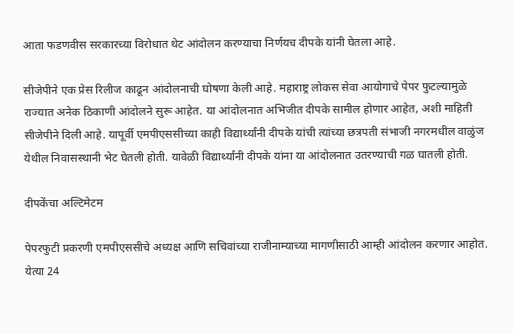आता फडणवीस सरकारच्या विरोधात थेट आंदोलन करण्याचा निर्णयच दीपके यांनी घेतला आहे.

सीजेपीने एक प्रेस रिलीज काढून आंदोलनाची घोषणा केली आहे. महाराष्ट्र लोकस सेवा आयोगाचे पेपर फुटल्यामुळे राज्यात अनेक ठिकाणी आंदोलने सुरू आहेत. या आंदोलनात अभिजीत दीपके सामील होणार आहेत, अशी माहिती सीजेपीने दिली आहे. यापूर्वी एमपीएससीच्या काही विद्यार्थ्यांनी दीपके यांची त्यांच्या छत्रपती संभाजी नगरमधील वाळुंज येथील निवासस्थानी भेट घेतली होती. यावेळी विद्यार्थ्यांनी दीपके यांना या आंदोलनात उतरण्याची गळ घातली होती.

दीपकेंचा अल्टिमेटम

पेपरफुटी प्रकरणी एमपीएससीचे अध्यक्ष आणि सचिवांच्या राजीनाम्याच्या मागणीसाठी आम्ही आंदोलन करणार आहोत. येत्या 24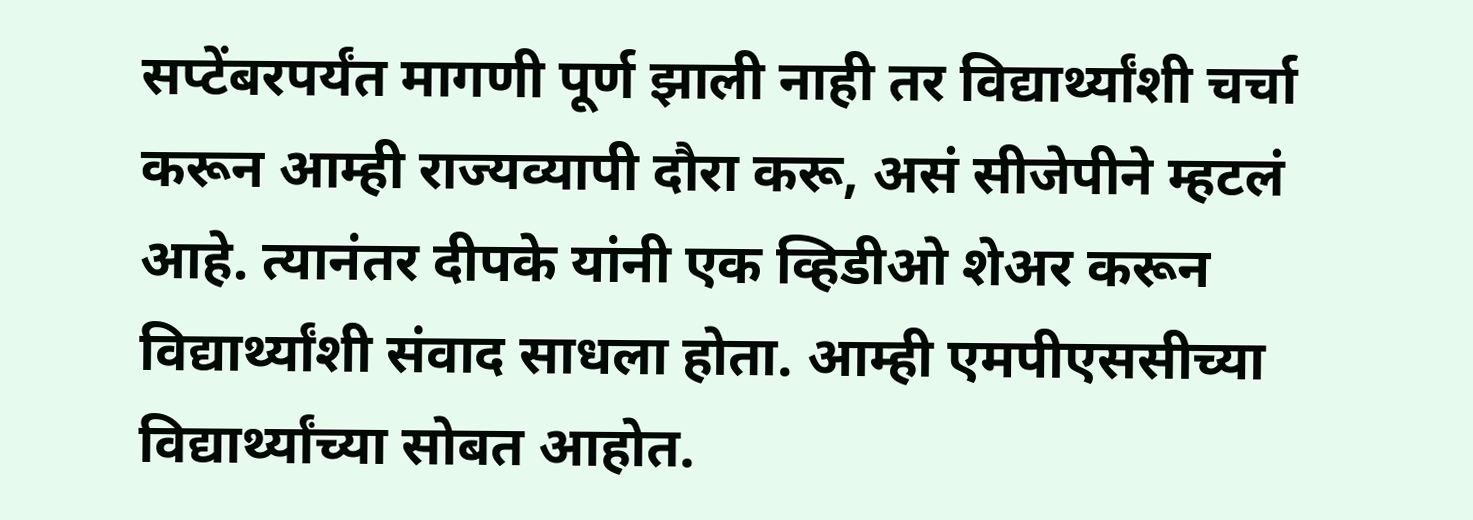सप्टेंबरपर्यंत मागणी पूर्ण झाली नाही तर विद्यार्थ्यांशी चर्चा करून आम्ही राज्यव्यापी दौरा करू, असं सीजेपीने म्हटलं आहे. त्यानंतर दीपके यांनी एक व्हिडीओ शेअर करून विद्यार्थ्यांशी संवाद साधला होता. आम्ही एमपीएससीच्या विद्यार्थ्यांच्या सोबत आहोत.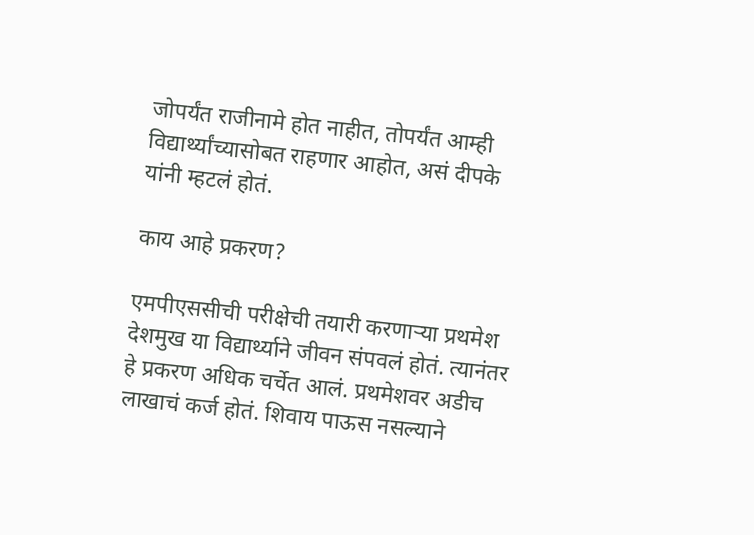जोपर्यंत राजीनामे होत नाहीत, तोपर्यंत आम्ही विद्यार्थ्यांच्यासोबत राहणार आहोत, असं दीपके यांनी म्हटलं होतं.

काय आहे प्रकरण?

एमपीएससीची परीक्षेची तयारी करणाऱ्या प्रथमेश देशमुख या विद्यार्थ्याने जीवन संपवलं होतं. त्यानंतर हे प्रकरण अधिक चर्चेत आलं. प्रथमेशवर अडीच लाखाचं कर्ज होतं. शिवाय पाऊस नसल्याने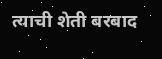त्याची शेती बरबाद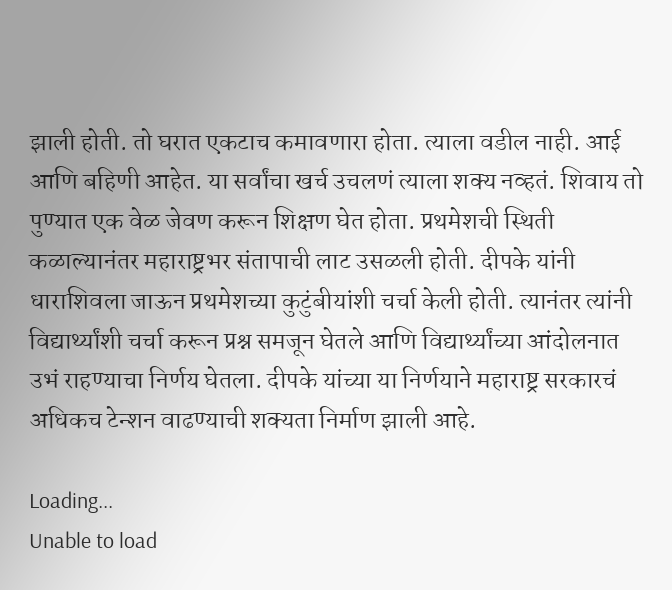झाली होती. तो घरात एकटाच कमावणारा होता. त्याला वडील नाही. आई आणि बहिणी आहेत. या सर्वांचा खर्च उचलणं त्याला शक्य नव्हतं. शिवाय तो पुण्यात एक वेळ जेवण करून शिक्षण घेत होता. प्रथमेशची स्थिती कळाल्यानंतर महाराष्ट्रभर संतापाची लाट उसळली होती. दीपके यांनी धाराशिवला जाऊन प्रथमेशच्या कुटुंबीयांशी चर्चा केली होती. त्यानंतर त्यांनी विद्यार्थ्यांशी चर्चा करून प्रश्न समजून घेतले आणि विद्यार्थ्यांच्या आंदोलनात उभं राहण्याचा निर्णय घेतला. दीपके यांच्या या निर्णयाने महाराष्ट्र सरकारचं अधिकच टेन्शन वाढण्याची शक्यता निर्माण झाली आहे.

Loading...
Unable to load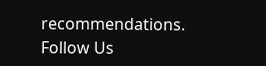recommendations.
Follow Us